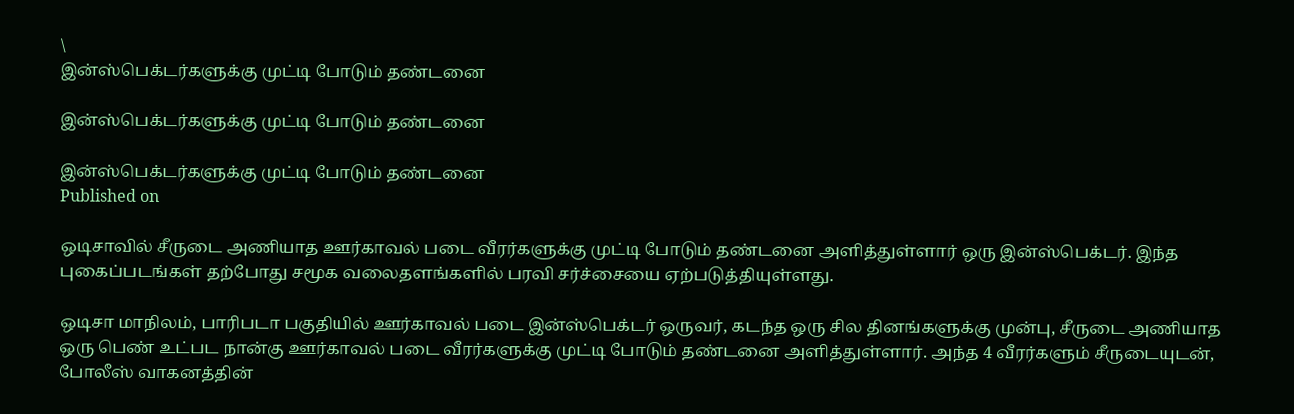\
இன்ஸ்பெக்டர்களுக்கு முட்டி போடும் தண்டனை

இன்ஸ்பெக்டர்களுக்கு முட்டி போடும் தண்டனை

இன்ஸ்பெக்டர்களுக்கு முட்டி போடும் தண்டனை
Published on

ஒடிசாவில் சீருடை அணியாத ஊர்காவல் படை வீரர்களுக்கு முட்டி போடும் தண்டனை அளித்துள்ளார் ஒரு இன்ஸ்பெக்டர். இந்த புகைப்படங்கள் தற்போது சமூக வலைதளங்களில் பரவி சர்ச்சையை ஏற்படுத்தியுள்ளது.

ஒடிசா மாநிலம், பாரிபடா பகுதியில் ஊர்காவல் படை இன்ஸ்பெக்டர் ஒருவர், கடந்த ஒரு சில தினங்களுக்கு முன்பு, சீருடை அணியாத ஒரு பெண் உட்பட நான்கு ஊர்காவல் படை வீரர்களுக்கு முட்டி போடும் தண்டனை அளித்துள்ளார். அந்த 4 வீரர்களும் சீருடையுடன், போலீஸ் வாகனத்தின்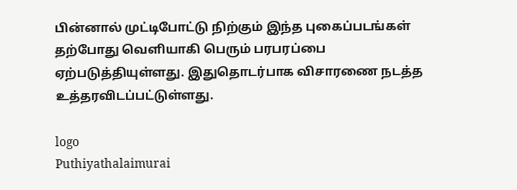பின்னால் முட்டிபோட்டு நிற்கும் இந்த புகைப்படங்கள் தற்போது வெளியாகி பெரும் பரபரப்பை ஏற்படுத்தியுள்ளது. இதுதொடர்பாக விசாரணை நடத்த உத்தரவிடப்பட்டுள்ளது.

logo
Puthiyathalaimurai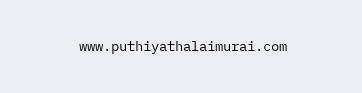www.puthiyathalaimurai.com